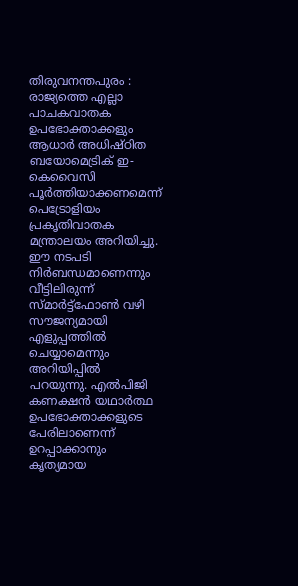തിരുവനന്തപുരം : രാജ്യത്തെ എല്ലാ പാചകവാതക ഉപഭോക്താക്കളും ആധാർ അധിഷ്ഠിത ബയോമെട്രിക് ഇ-കെവൈസി പൂർത്തിയാക്കണമെന്ന് പെട്രോളിയം പ്രകൃതിവാതക മന്ത്രാലയം അറിയിച്ചു. ഈ നടപടി നിർബന്ധമാണെന്നും വീട്ടിലിരുന്ന് സ്മാർട്ട്ഫോൺ വഴി സൗജന്യമായി എളുപ്പത്തിൽ ചെയ്യാമെന്നും അറിയിപ്പിൽ പറയുന്നു. എൽപിജി കണക്ഷൻ യഥാർത്ഥ ഉപഭോക്താക്കളുടെ പേരിലാണെന്ന് ഉറപ്പാക്കാനും കൃത്യമായ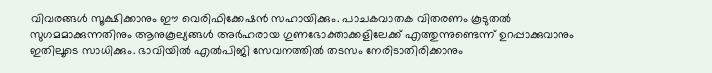വിവരങ്ങൾ സൂക്ഷിക്കാനും ഈ വെരിഫിക്കേഷൻ സഹായിക്കും. പാചകവാതക വിതരണം കൂടുതൽ സുഗമമാക്കുന്നതിനും ആനുകൂല്യങ്ങൾ അർഹരായ ഗുണഭോക്താക്കളിലേക്ക് എത്തുന്നുണ്ടെന്ന് ഉറപ്പാക്കുവാനും ഇതിലൂടെ സാധിക്കും. ഭാവിയിൽ എൽപിജി സേവനത്തിൽ തടസം നേരിടാതിരിക്കാനും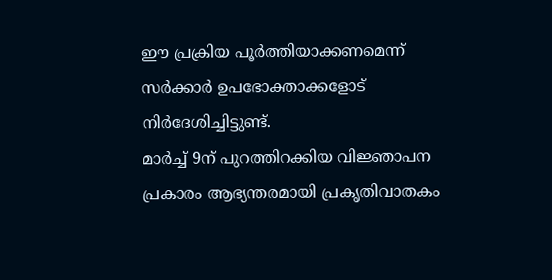ഈ പ്രക്രിയ പൂർത്തിയാക്കണമെന്ന് സർക്കാർ ഉപഭോക്താക്കളോട് നിർദേശിച്ചിട്ടുണ്ട്.
മാർച്ച് 9ന് പുറത്തിറക്കിയ വിജ്ഞാപന പ്രകാരം ആഭ്യന്തരമായി പ്രകൃതിവാതകം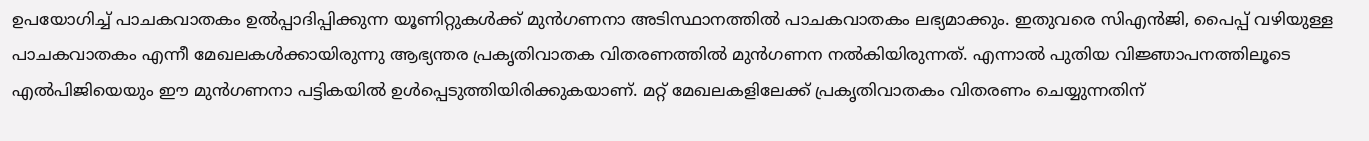ഉപയോഗിച്ച് പാചകവാതകം ഉൽപ്പാദിപ്പിക്കുന്ന യൂണിറ്റുകൾക്ക് മുൻഗണനാ അടിസ്ഥാനത്തിൽ പാചകവാതകം ലഭ്യമാക്കും. ഇതുവരെ സിഎൻജി, പൈപ്പ് വഴിയുള്ള പാചകവാതകം എന്നീ മേഖലകൾക്കായിരുന്നു ആഭ്യന്തര പ്രകൃതിവാതക വിതരണത്തിൽ മുൻഗണന നൽകിയിരുന്നത്. എന്നാൽ പുതിയ വിജ്ഞാപനത്തിലൂടെ എൽപിജിയെയും ഈ മുൻഗണനാ പട്ടികയിൽ ഉൾപ്പെടുത്തിയിരിക്കുകയാണ്. മറ്റ് മേഖലകളിലേക്ക് പ്രകൃതിവാതകം വിതരണം ചെയ്യുന്നതിന്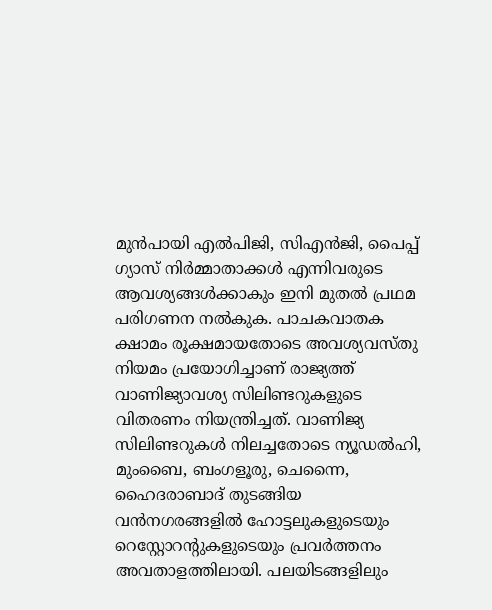മുൻപായി എൽപിജി, സിഎൻജി, പൈപ്പ് ഗ്യാസ് നിർമ്മാതാക്കൾ എന്നിവരുടെ ആവശ്യങ്ങൾക്കാകും ഇനി മുതൽ പ്രഥമ പരിഗണന നൽകുക. പാചകവാതക ക്ഷാമം രൂക്ഷമായതോടെ അവശ്യവസ്തു നിയമം പ്രയോഗിച്ചാണ് രാജ്യത്ത് വാണിജ്യാവശ്യ സിലിണ്ടറുകളുടെ വിതരണം നിയന്ത്രിച്ചത്. വാണിജ്യ സിലിണ്ടറുകൾ നിലച്ചതോടെ ന്യൂഡൽഹി, മുംബൈ, ബംഗളൂരു, ചെന്നൈ, ഹൈദരാബാദ് തുടങ്ങിയ വൻനഗരങ്ങളിൽ ഹോട്ടലുകളുടെയും റെസ്റ്റോറന്റുകളുടെയും പ്രവർത്തനം അവതാളത്തിലായി. പലയിടങ്ങളിലും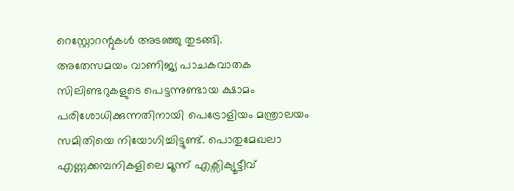റെസ്റ്റോറന്റുകൾ അടഞ്ഞു തുടങ്ങി.
അതേസമയം വാണിജ്യ പാചകവാതക സിലിണ്ടറുകളുടെ പെട്ടന്നുണ്ടായ ക്ഷാമം പരിശോധിക്കുന്നതിനായി പെട്രോളിയം മന്ത്രാലയം സമിതിയെ നിയോഗിച്ചിട്ടുണ്ട്. പൊതുമേഖലാ എണ്ണക്കമ്പനികളിലെ മൂന്ന് എക്സിക്യൂട്ടീവ്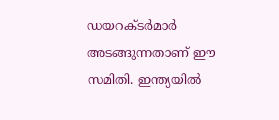ഡയറക്ടർമാർ അടങ്ങുന്നതാണ് ഈ സമിതി. ഇന്ത്യയിൽ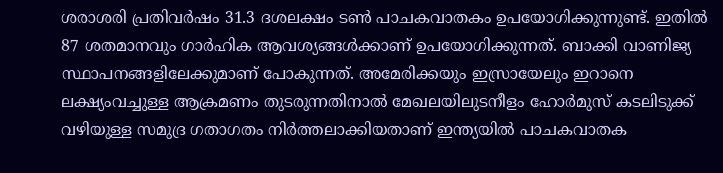ശരാശരി പ്രതിവർഷം 31.3 ദശലക്ഷം ടൺ പാചകവാതകം ഉപയോഗിക്കുന്നുണ്ട്. ഇതിൽ 87 ശതമാനവും ഗാർഹിക ആവശ്യങ്ങൾക്കാണ് ഉപയോഗിക്കുന്നത്. ബാക്കി വാണിജ്യ സ്ഥാപനങ്ങളിലേക്കുമാണ് പോകുന്നത്. അമേരിക്കയും ഇസ്രായേലും ഇറാനെ ലക്ഷ്യംവച്ചുള്ള ആക്രമണം തുടരുന്നതിനാൽ മേഖലയിലുടനീളം ഹോർമുസ് കടലിടുക്ക് വഴിയുള്ള സമുദ്ര ഗതാഗതം നിർത്തലാക്കിയതാണ് ഇന്ത്യയിൽ പാചകവാതക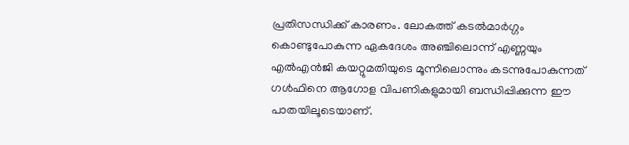പ്രതിസന്ധിക്ക് കാരണം. ലോകത്ത് കടൽമാർഗ്ഗം കൊണ്ടുപോകുന്ന ഏകദേശം അഞ്ചിലൊന്ന് എണ്ണയും എൽഎൻജി കയറ്റുമതിയുടെ മൂന്നിലൊന്നും കടന്നുപോകുന്നത് ഗൾഫിനെ ആഗോള വിപണികളുമായി ബന്ധിപ്പിക്കുന്ന ഈ പാതയിലൂടെയാണ്.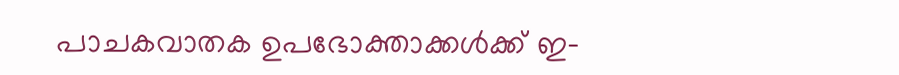പാചകവാതക ഉപഭോക്താക്കൾക്ക് ഇ-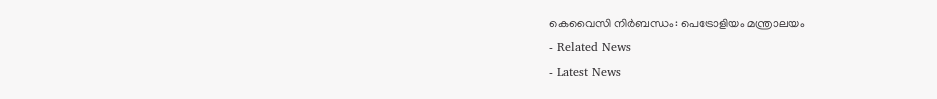കെവൈസി നിർബന്ധം: പെട്രോളിയം മന്ത്രാലയം
- Related News
- Latest News